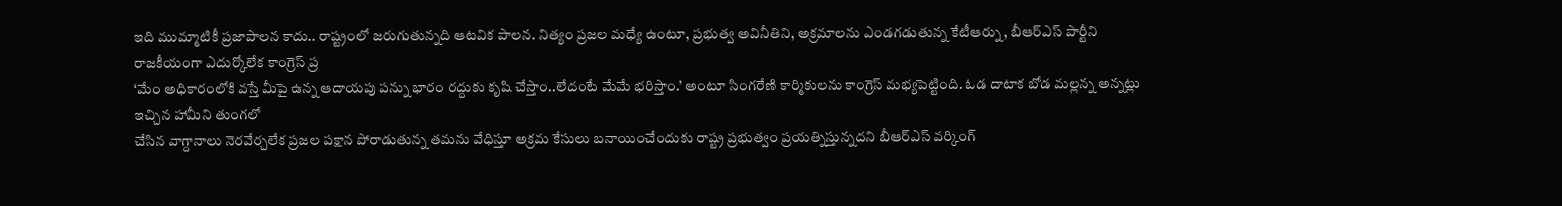ఇది ముమ్మాటికీ ప్రజాపాలన కాదు.. రాష్ట్రంలో జరుగుతున్నది ఆటవిక పాలన. నిత్యం ప్రజల మధ్యే ఉంటూ, ప్రభుత్వ అవినీతిని, అక్రమాలను ఎండగడుతున్న కేటీఆర్ను, బీఆర్ఎస్ పార్టీని రాజకీయంగా ఎదుర్కోలేక కాంగ్రెస్ ప్ర
‘మేం అధికారంలోకి వస్తే మీపై ఉన్న ఆదాయపు పన్ను భారం రద్దుకు కృషి చేస్తాం..లేదంటే మేమే భరిస్తాం.’ అంటూ సింగరేణి కార్మికులను కాంగ్రెస్ మభ్యపెట్టింది. ఓడ దాటాక బోడ మల్లన్న అన్నట్లు ఇచ్చిన హామీని తుంగలో
చేసిన వాగ్దానాలు నెరవేర్చలేక ప్రజల పక్షాన పోరాడుతున్న తమను వేధిస్తూ అక్రమ కేసులు బనాయించేందుకు రాష్ట్ర ప్రభుత్వం ప్రయత్నిస్తున్నదని బీఆర్ఎస్ వర్కింగ్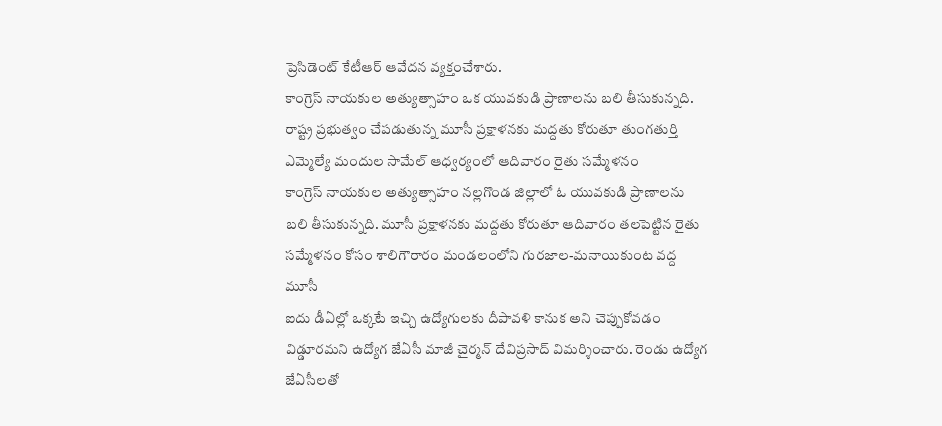ప్రెసిడెంట్ కేటీఆర్ ఆవేదన వ్యక్తంచేశారు.
కాంగ్రెస్ నాయకుల అత్యుత్సాహం ఒక యువకుడి ప్రాణాలను బలి తీసుకున్నది. రాష్ట్ర ప్రభుత్వం చేపడుతున్న మూసీ ప్రక్షాళనకు మద్దతు కోరుతూ తుంగతుర్తి ఎమ్మెల్యే మందుల సామేల్ ఆధ్వర్యంలో ఆదివారం రైతు సమ్మేళనం
కాంగ్రెస్ నాయకుల అత్యుత్సాహం నల్లగొండ జిల్లాలో ఓ యువకుడి ప్రాణాలను బలి తీసుకున్నది. మూసీ ప్రక్షాళనకు మద్దతు కోరుతూ ఆదివారం తలపెట్టిన రైతు సమ్మేళనం కోసం శాలిగౌరారం మండలంలోని గురజాల-మనాయికుంట వద్ద మూసీ
ఐదు డీఏల్లో ఒక్కటే ఇచ్చి ఉద్యోగులకు దీపావళి కానుక అని చెప్పుకోవడం విడ్డూరమని ఉద్యోగ జేఏసీ మాజీ చైర్మన్ దేవిప్రసాద్ విమర్శించారు. రెండు ఉద్యోగ జేఏసీలతో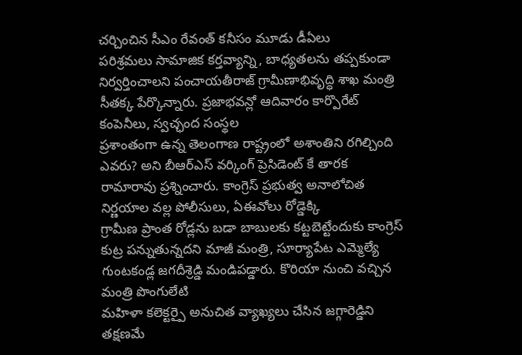చర్చించిన సీఎం రేవంత్ కనీసం మూడు డీఏలు
పరిశ్రమలు సామాజిక కర్తవ్యాన్ని, బాధ్యతలను తప్పకుండా నిర్వర్తించాలని పంచాయతీరాజ్ గ్రామీణాభివృద్ధి శాఖ మంత్రి సీతక్క పేర్కొన్నారు. ప్రజాభవన్లో ఆదివారం కార్పొరేట్ కంపెనీలు, స్వచ్ఛంద సంస్థల
ప్రశాంతంగా ఉన్న తెలంగాణ రాష్ట్రంలో అశాంతిని రగిల్చింది ఎవరు? అని బీఆర్ఎస్ వర్కింగ్ ప్రెసిడెంట్ కే తారక రామారావు ప్రశ్నించారు. కాంగ్రెస్ ప్రభుత్వ అనాలోచిత నిర్ణయాల వల్ల పోలీసులు, ఏఈవోలు రోడ్డెక్కి
గ్రామీణ ప్రాంత రోడ్లను బడా బాబులకు కట్టబెట్టేందుకు కాంగ్రెస్ కుట్ర పన్నుతున్నదని మాజీ మంత్రి, సూర్యాపేట ఎమ్మెల్యే గుంటకండ్ల జగదీశ్రెడ్డి మండిపడ్డారు. కొరియా నుంచి వచ్చిన మంత్రి పొంగులేటి
మహిళా కలెక్టర్పై అనుచిత వ్యాఖ్యలు చేసిన జగ్గారెడ్డిని తక్షణమే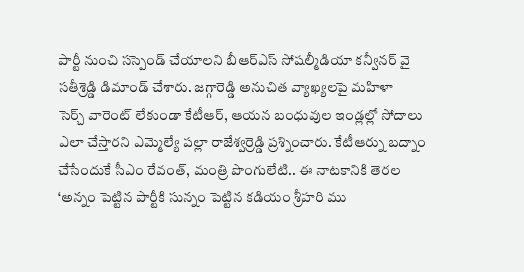పార్టీ నుంచి సస్పెండ్ చేయాలని బీఆర్ఎస్ సోషల్మీడియా కన్వీనర్ వై సతీశ్రెడ్డి డిమాండ్ చేశారు. జగ్గారెడ్డి అనుచిత వ్యాఖ్యలపై మహిళా
సెర్చ్ వారెంట్ లేకుండా కేటీఆర్, ఆయన బంధువుల ఇండ్లల్లో సోదాలు ఎలా చేస్తారని ఎమ్మెల్యే పల్లా రాజేశ్వర్రెడ్డి ప్రశ్నించారు. కేటీఆర్ను బద్నాం చేసేందుకే సీఎం రేవంత్, మంత్రి పొంగులేటి.. ఈ నాటకానికి తెరల
‘అన్నం పెట్టిన పార్టీకి సున్నం పెట్టిన కడియం శ్రీహరి ము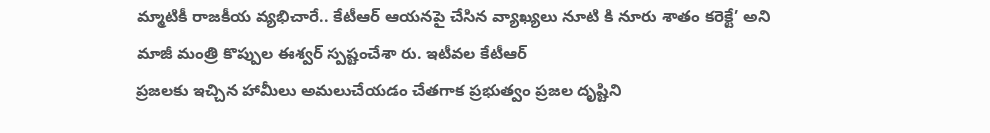మ్మాటికీ రాజకీయ వ్యభిచారే.. కేటీఆర్ ఆయనపై చేసిన వ్యాఖ్యలు నూటి కి నూరు శాతం కరెక్టే’ అని మాజీ మంత్రి కొప్పుల ఈశ్వర్ స్పష్టంచేశా రు. ఇటీవల కేటీఆర్
ప్రజలకు ఇచ్చిన హామీలు అమలుచేయడం చేతగాక ప్రభుత్వం ప్రజల దృష్టిని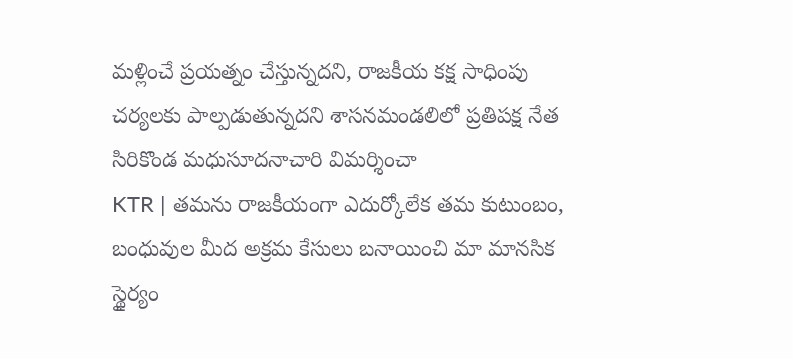మళ్లించే ప్రయత్నం చేస్తున్నదని, రాజకీయ కక్ష సాధింపు చర్యలకు పాల్పడుతున్నదని శాసనమండలిలో ప్రతిపక్ష నేత సిరికొండ మధుసూదనాచారి విమర్శించా
KTR | తమను రాజకీయంగా ఎదుర్కోలేక తమ కుటుంబం, బంధువుల మీద అక్రమ కేసులు బనాయించి మా మానసిక స్థైర్యం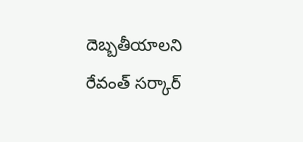దెబ్బతీయాలని రేవంత్ సర్కార్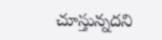చూస్తున్నదని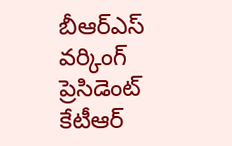బీఆర్ఎస్ వర్కింగ్ ప్రెసిడెంట్ కేటీఆర్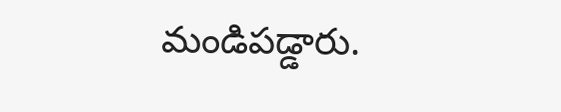మండిపడ్డారు.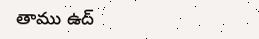తాము ఉద్